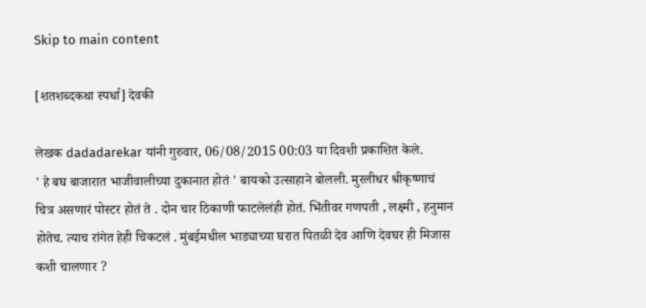Skip to main content

[शतशब्दकथा स्पर्धा] देवकी

लेखक dadadarekar यांनी गुरुवार, 06/08/2015 00:03 या दिवशी प्रकाशित केले.
' हे बघ बाजारात भाजीवालीच्या दुकानात होतं ' बायको उत्साहाने बोलली. मुरलीधर श्रीकृष्णाचं चित्र असणारं पोस्टर होतं ते . दोन चार ठिकाणी फाटलेलंही होतं. भिंतीवर गणपती , लक्ष्मी , हनुमान होतेच. त्याच रांगेत हेही चिकटलं . मुंबईमधील भाड्याच्या घरात पितळी देव आणि देवघर ही मिजास कशी चालणार ?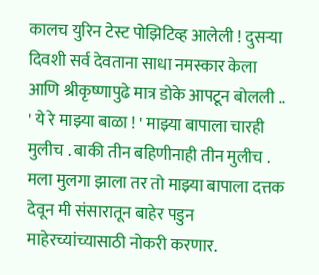कालच युरिन टेस्ट पोझिटिव्ह आलेली ! दुसर्‍या दिवशी सर्व देवताना साधा नमस्कार केला आणि श्रीकृष्णापुढे मात्र डोके आपटून बोलली .. ' ये रे माझ्या बाळा ! ' माझ्या बापाला चारही मुलीच . बाकी तीन बहिणीनाही तीन मुलीच . मला मुलगा झाला तर तो माझ्या बापाला दत्तक देवून मी संसारातून बाहेर पडुन माहेरच्यांच्यासाठी नोकरी करणार.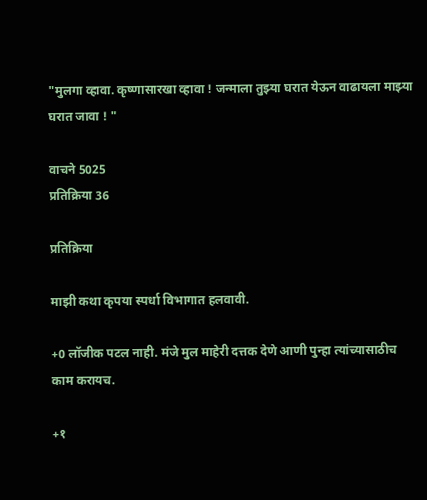"मुलगा व्हावा. कृष्णासारखा व्हावा ! जन्माला तुझ्या घरात येऊन वाढायला माझ्या घरात जावा ! "

वाचने 5025
प्रतिक्रिया 36

प्रतिक्रिया

माझी कथा कृपया स्पर्धा विभागात हलवावी.

+0 लॉजीक पटल नाही. मंजे मुल माहेरी दत्तक देणे आणी पुन्हा त्यांच्यासाठीच काम करायच.

+१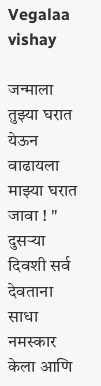Vegalaa vishay

जन्माला तुझ्या घरात येऊन वाढायला माझ्या घरात जावा ! "
दुसर्‍या दिवशी सर्व देवताना साधा नमस्कार केला आणि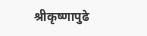श्रीकृष्णापुढे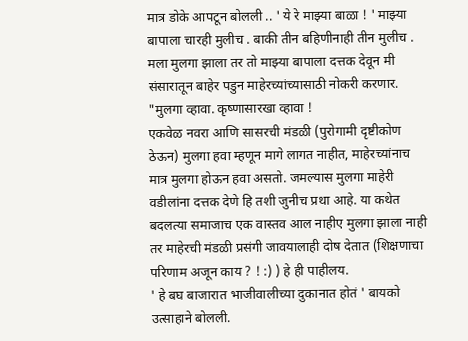मात्र डोके आपटून बोलली .. ' ये रे माझ्या बाळा ! ' माझ्या बापाला चारही मुलीच . बाकी तीन बहिणीनाही तीन मुलीच . मला मुलगा झाला तर तो माझ्या बापाला दत्तक देवून मी संसारातून बाहेर पडुन माहेरच्यांच्यासाठी नोकरी करणार. "मुलगा व्हावा. कृष्णासारखा व्हावा !
एकवेळ नवरा आणि सासरची मंडळी (पुरोगामी दृष्टीकोण ठेऊन) मुलगा हवा म्हणून मागे लागत नाहीत, माहेरच्यांनाच मात्र मुलगा होऊन हवा असतो. जमल्यास मुलगा माहेरी वडीलांना दत्तक देणे हि तशी जुनीच प्रथा आहे. या कथेत बदलत्या समाजाच एक वास्तव आल नाहीए मुलगा झाला नाही तर माहेरची मंडळी प्रसंगी जावयालाही दोष देतात (शिक्षणाचा परिणाम अजून काय ? ! :) ) हे ही पाहीलय.
' हे बघ बाजारात भाजीवालीच्या दुकानात होतं ' बायको उत्साहाने बोलली.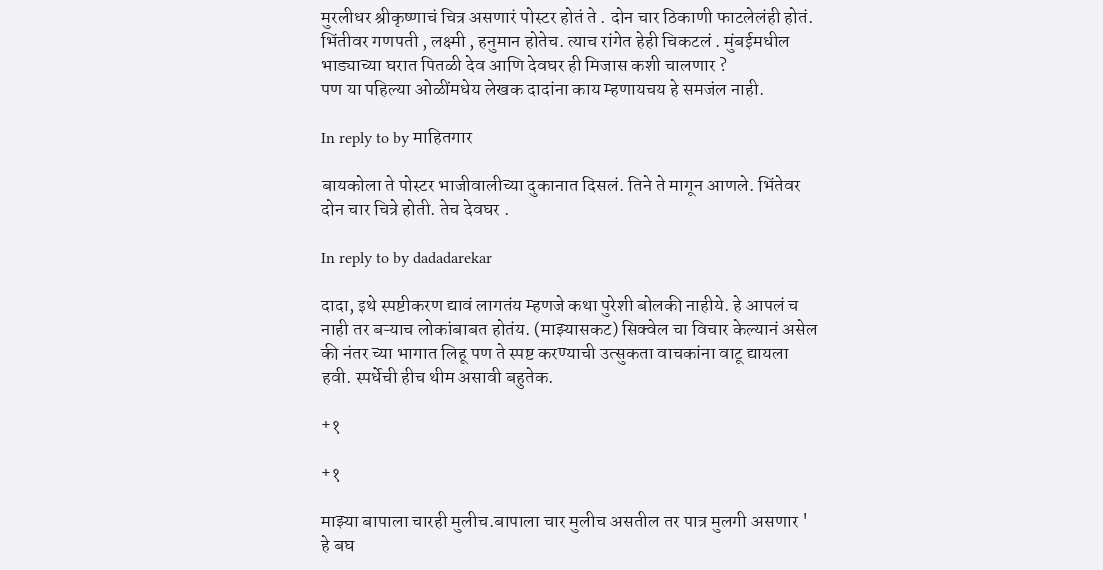मुरलीधर श्रीकृष्णाचं चित्र असणारं पोस्टर होतं ते . दोन चार ठिकाणी फाटलेलंही होतं. भिंतीवर गणपती , लक्ष्मी , हनुमान होतेच. त्याच रांगेत हेही चिकटलं . मुंबईमधील भाड्याच्या घरात पितळी देव आणि देवघर ही मिजास कशी चालणार ?
पण या पहिल्या ओळींमधेय लेखक दादांना काय म्हणायचय हे समजंल नाही.

In reply to by माहितगार

बायकोला ते पोस्टर भाजीवालीच्या दुकानात दिसलं. तिने ते मागून आणले. भिंतेवर दोन चार चित्रे होती. तेच देवघर .

In reply to by dadadarekar

दादा, इथे स्पष्टीकरण द्यावं लागतंय म्हणजे कथा पुरेशी बोलकी नाहीये. हे आपलं च नाही तर बऱ्याच लोकांबाबत होतंय. (माझ्यासकट) सिक्वेल चा विचार केल्यानं असेल की नंतर च्या भागात लिहू पण ते स्पष्ट करण्याची उत्सुकता वाचकांना वाटू द्यायला हवी. स्पर्धेची हीच थीम असावी बहुतेक.

+१

+१

माझ्या बापाला चारही मुलीच.बापाला चार मुलीच असतील तर पात्र मुलगी असणार ' हे बघ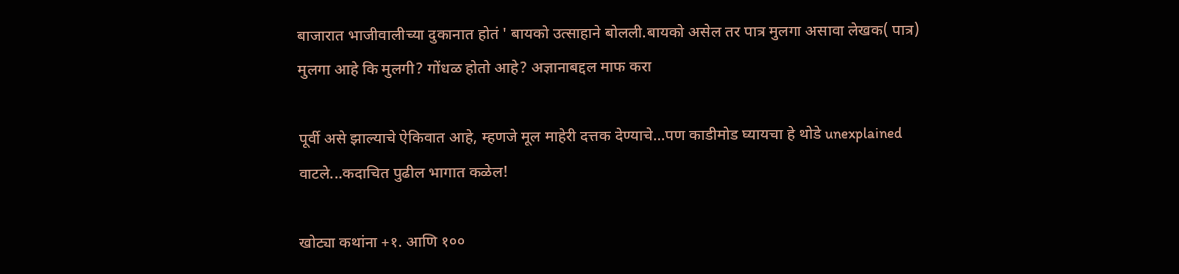बाजारात भाजीवालीच्या दुकानात होतं ' बायको उत्साहाने बोलली.बायको असेल तर पात्र मुलगा असावा लेखक( पात्र) मुलगा आहे कि मुलगी? गोंधळ होतो आहे? अज्ञानाबद्दल माफ करा

पूर्वी असे झाल्याचे ऐकिवात आहे, म्हणजे मूल माहेरी दत्तक देण्याचे...पण काडीमोड घ्यायचा हे थोडे unexplained वाटले...कदाचित पुढील भागात कळेल!

खोट्या कथांना +१. आणि १००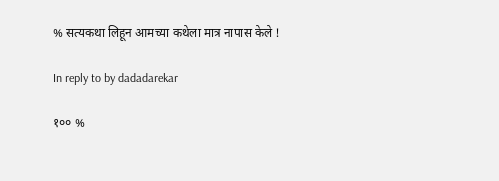% सत्यकथा लिहून आमच्या कथेला मात्र नापास केले !

In reply to by dadadarekar

१०० %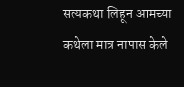सत्यकथा लिहून आमच्या कथेला मात्र नापास केले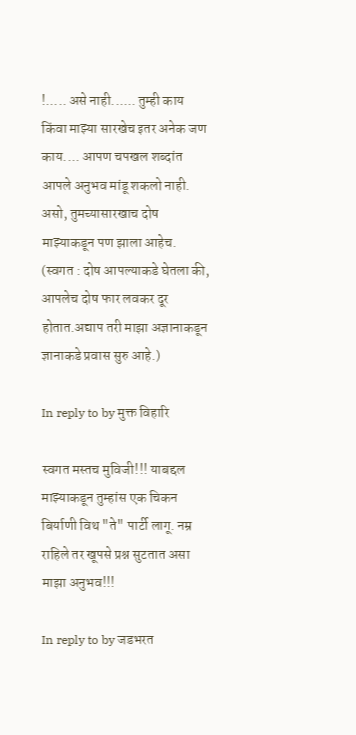!..... असे नाही...... तुम्ही काय किंवा माझ्या सारखेच इतर अनेक जण काय.... आपण चपखल शब्दांत आपले अनुभव मांडू शकलो नाही. असो, तुमच्यासारखाच दोष माझ्याकडून पण झाला आहेच. (स्वगत : दोष आपल्याकडे घेतला की, आपलेच दोष फार लवकर दूर होतात.अद्याप तरी माझा अज्ञानाकडून ज्ञानाकडे प्रवास सुरु आहे.)

In reply to by मुक्त विहारि

स्वगत मस्तच मुविजी!!! याबद्दल माझ्याकडून तुम्हांस एक चिकन बिर्याणी विथ "ते" पार्टी लागू. नम्र राहिले तर खूपसे प्रश्न सुटतात असा माझा अनुभव!!!

In reply to by जडभरत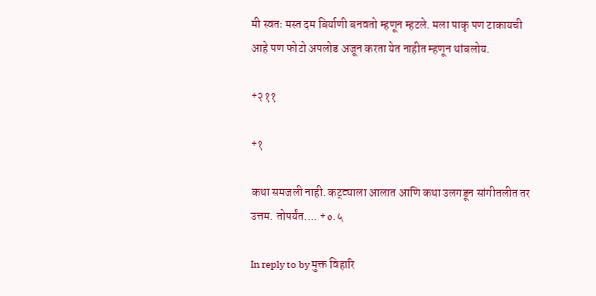मी स्वतः मस्त दम बिर्याणी बनवतो म्हणून म्हटले. मला पाकृ पण टाकायची आहे पण फोटो अपलोड अजून करता येत नाहीत म्हणून थांबलोय.

+२११

+१

कथा समजली नाही. कट्ट्याला आलात आणि कथा उलगडून सांगीतलीत तर उत्तम. तोपर्यंत.... +०.५

In reply to by मुक्त विहारि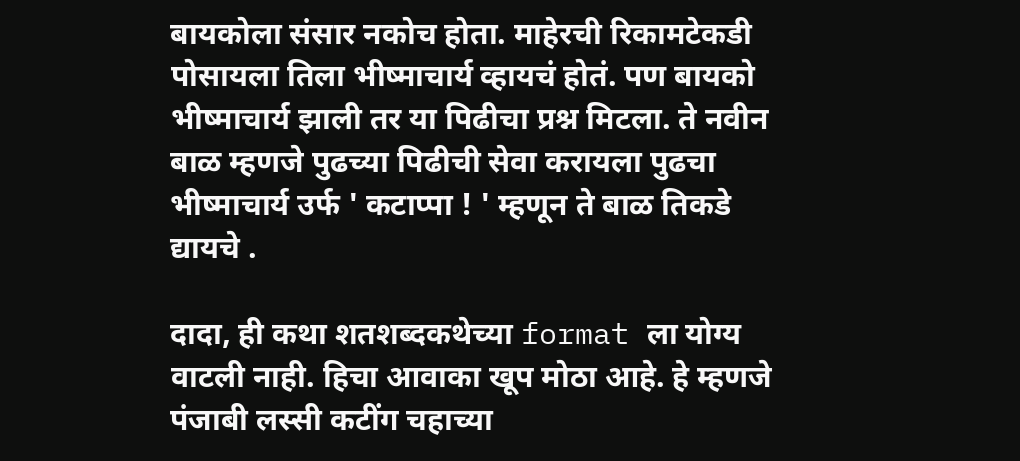बायकोला संसार नकोच होता. माहेरची रिकामटेकडी पोसायला तिला भीष्माचार्य व्हायचं होतं. पण बायको भीष्माचार्य झाली तर या पिढीचा प्रश्न मिटला. ते नवीन बाळ म्हणजे पुढच्या पिढीची सेवा करायला पुढचा भीष्माचार्य उर्फ ' कटाप्पा ! ' म्हणून ते बाळ तिकडे द्यायचे .

दादा, ही कथा शतशब्दकथेच्या format ला योग्य वाटली नाही. हिचा आवाका खूप मोठा आहे. हे म्हणजे पंजाबी लस्सी कटींग चहाच्या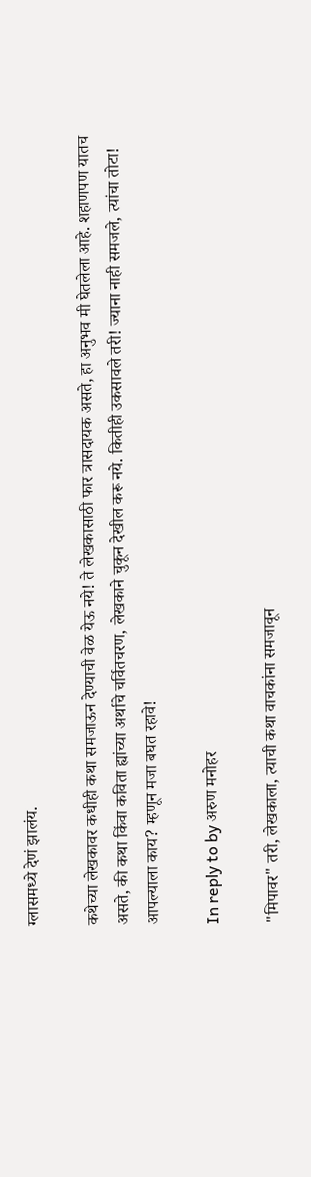ग्लासमध्ये देणं झालंय.

कथेच्या लेखकावर कधीही कथा समजाऊन देण्याची वेळ येऊ नये! ते लेखकासाठी फार त्रासदायक असते, हा अनुभव मी घेतलेला आहे. शहाणपण यातच असते, की कथा किंवा कविता ह्यांच्या अर्थाचे चर्वितचरण, लेखकाने चुकून देखील करू नये. कितीही उकसावले तरी! ज्याना नाही समजले, त्यांचा तोटा! आपल्याला काय? म्हणून मजा बघत रहावे!

In reply to by अरुण मनोहर

"मिपावर" तरी, लेखकाला, त्याची कथा वाचकांना समजावून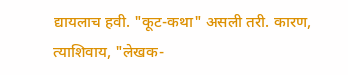द्यायलाच हवी. "कूट-कथा" असली तरी. कारण, त्याशिवाय, "लेखक-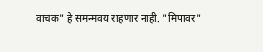वाचक" हे समन्मवय राहणार नाही. "मिपावर"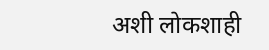अशी लोकशाही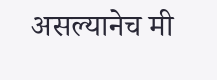असल्यानेच मी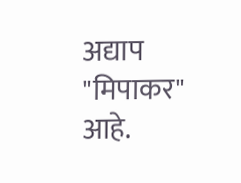अद्याप "मिपाकर" आहे.